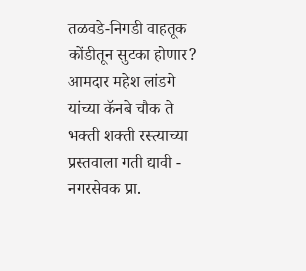तळवडे-निगडी वाहतूक कोंडीतून सुटका होणार?
आमदार महेश लांडगे यांच्या कॅनबे चौक ते भक्ती शक्ती रस्त्याच्या प्रस्तवाला गती द्यावी - नगरसेवक प्रा.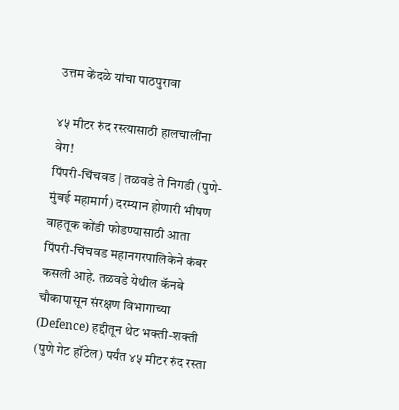उत्तम केंदळे यांचा पाठपुरावा

४५ मीटर रुंद रस्त्यासाठी हालचालींना वेग!
पिंपरी-चिंचवड | तळवडे ते निगडी (पुणे-मुंबई महामार्ग) दरम्यान होणारी भीषण वाहतूक कोंडी फोडण्यासाठी आता पिंपरी-चिंचवड महानगरपालिकेने कंबर कसली आहे. तळवडे येथील कॅनबे चौकापासून संरक्षण विभागाच्या (Defence) हद्दीतून थेट भक्ती-शक्ती (पुणे गेट हॉटेल) पर्यंत ४५ मीटर रुंद रस्ता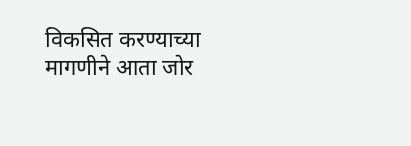विकसित करण्याच्या मागणीने आता जोर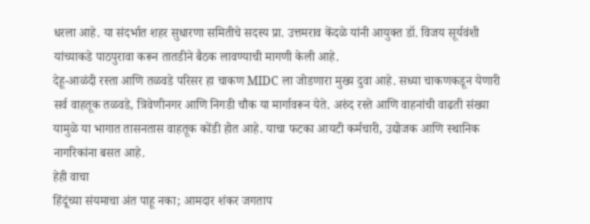धरला आहे. या संदर्भात शहर सुधारणा समितीचे सदस्य प्रा. उत्तमराव केंदळे यांनी आयुक्त डॉ. विजय सूर्यवंशी यांच्याकडे पाठपुरावा करून तातडीने बैठक लावण्याची मागणी केली आहे.
देहू-आळंदी रस्ता आणि तळवडे परिसर हा चाकण MIDC ला जोडणारा मुख्य दुवा आहे. सध्या चाकणकडून येणारी सर्व वाहतूक तळवडे, त्रिवेणीनगर आणि निगडी चौक या मार्गावरून येते. अरुंद रस्ते आणि वाहनांची वाढती संख्या यामुळे या भागात तासनतास वाहतूक कोंडी होत आहे. याचा फटका आयटी कर्मचारी, उद्योजक आणि स्थानिक नागरिकांना बसत आहे.
हेही वाचा
हिंदूंच्या संयमाचा अंत पाहू नका; आमदार शंकर जगताप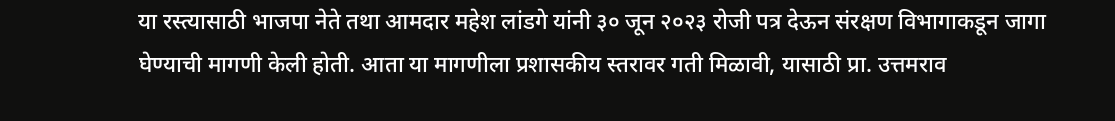या रस्त्यासाठी भाजपा नेते तथा आमदार महेश लांडगे यांनी ३० जून २०२३ रोजी पत्र देऊन संरक्षण विभागाकडून जागा घेण्याची मागणी केली होती. आता या मागणीला प्रशासकीय स्तरावर गती मिळावी, यासाठी प्रा. उत्तमराव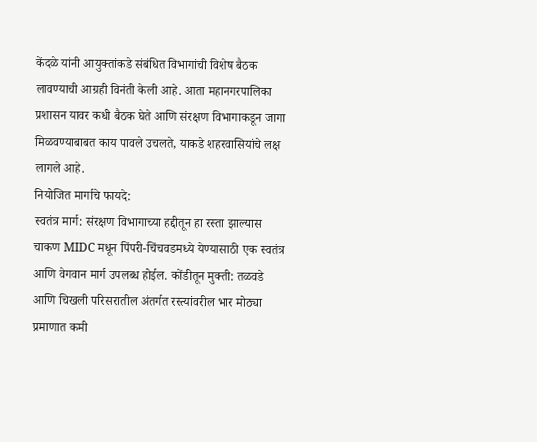केंदळे यांनी आयुक्तांकडे संबंधित विभागांची विशेष बैठक लावण्याची आग्रही विनंती केली आहे. आता महानगरपालिका प्रशासन यावर कधी बैठक घेते आणि संरक्षण विभागाकडून जागा मिळवण्याबाबत काय पावले उचलते, याकडे शहरवासियांचे लक्ष लागले आहे.
नियोजित मार्गाचे फायदे:
स्वतंत्र मार्ग: संरक्षण विभागाच्या हद्दीतून हा रस्ता झाल्यास चाकण MIDC मधून पिंपरी-चिंचवडमध्ये येण्यासाठी एक स्वतंत्र आणि वेगवान मार्ग उपलब्ध होईल. कोंडीतून मुक्ती: तळवडे आणि चिखली परिसरातील अंतर्गत रस्त्यांवरील भार मोठ्या प्रमाणात कमी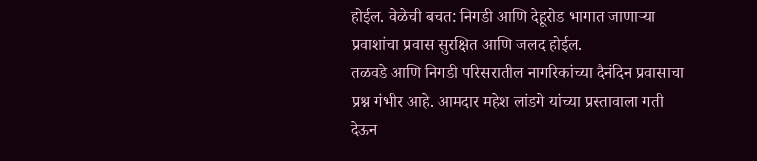होईल. वेळेची बचत: निगडी आणि देहूरोड भागात जाणाऱ्या प्रवाशांचा प्रवास सुरक्षित आणि जलद होईल.
तळवडे आणि निगडी परिसरातील नागरिकांच्या दैनंदिन प्रवासाचा प्रश्न गंभीर आहे. आमदार महेश लांडगे यांच्या प्रस्तावाला गती देऊन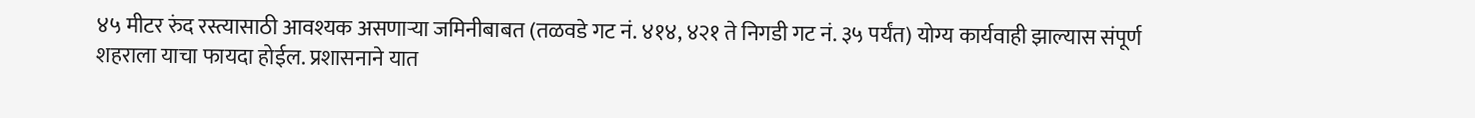४५ मीटर रुंद रस्त्यासाठी आवश्यक असणाऱ्या जमिनीबाबत (तळवडे गट नं. ४१४, ४२१ ते निगडी गट नं. ३५ पर्यंत) योग्य कार्यवाही झाल्यास संपूर्ण शहराला याचा फायदा होईल. प्रशासनाने यात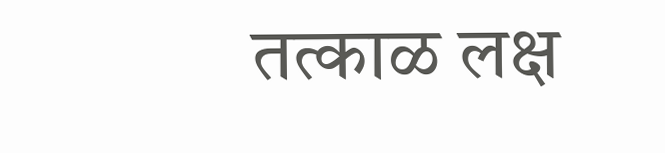तत्काळ लक्ष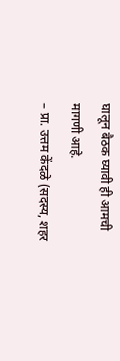घालून बैठक घ्यावी ही आमची मागणी आहे.
– प्रा. उत्तम केंदळे (सदस्य, शहर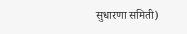सुधारणा समिती)